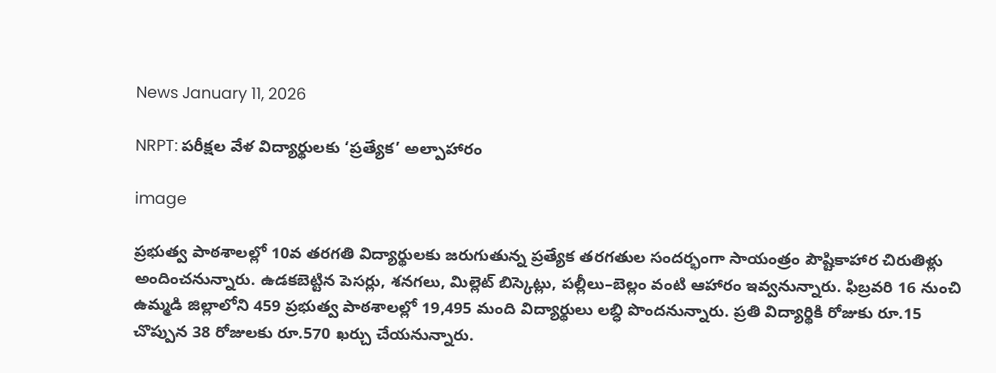News January 11, 2026

NRPT: పరీక్షల వేళ విద్యార్థులకు ‘ప్రత్యేక’ అల్పాహారం

image

ప్రభుత్వ పాఠశాలల్లో 10వ తరగతి విద్యార్థులకు జరుగుతున్న ప్రత్యేక తరగతుల సందర్భంగా సాయంత్రం పౌష్టికాహార చిరుతిళ్లు అందించనున్నారు. ఉడకబెట్టిన పెసర్లు, శనగలు, మిల్లెట్ బిస్కెట్లు, పల్లీలు–బెల్లం వంటి ఆహారం ఇవ్వనున్నారు. ఫిబ్రవరి 16 నుంచి ఉమ్మడి జిల్లాలోని 459 ప్రభుత్వ పాఠశాలల్లో 19,495 మంది విద్యార్థులు లబ్ధి పొందనున్నారు. ప్రతి విద్యార్థికి రోజుకు రూ.15 చొప్పున 38 రోజులకు రూ.570 ఖర్చు చేయనున్నారు.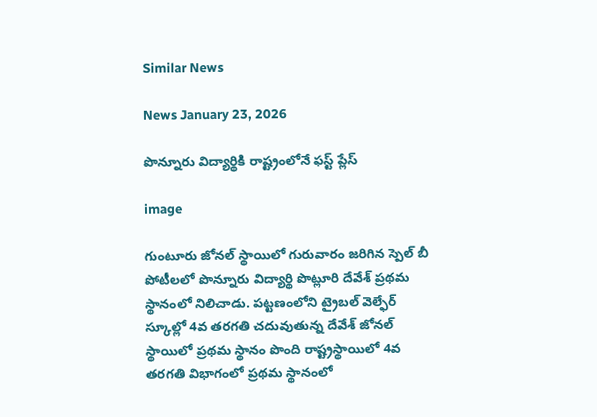Similar News

News January 23, 2026

పొన్నూరు విద్యార్థికి రాష్ట్రంలోనే ఫస్ట్ ప్లేస్

image

గుంటూరు జోనల్ స్థాయిలో గురువారం జరిగిన స్పెల్ బీ పోటీలలో పొన్నూరు విద్యార్థి పొట్లూరి దేవేశ్ ప్రథమ స్థానంలో నిలిచాడు. పట్టణంలోని ట్రైబల్ వెల్ఫేర్ స్కూల్లో 4వ తరగతి చదువుతున్న దేవేశ్ జోనల్ స్థాయిలో ప్రథమ స్థానం పొంది రాష్ట్రస్థాయిలో 4వ తరగతి విభాగంలో ప్రథమ స్థానంలో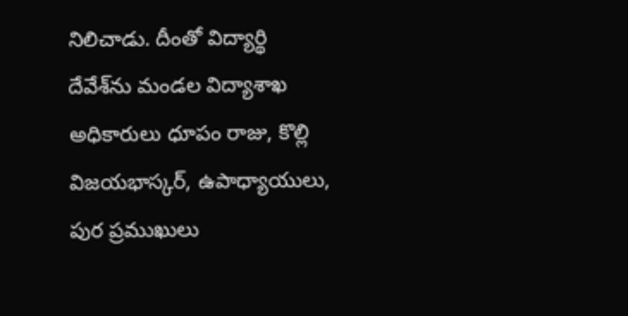నిలిచాడు. దీంతో విద్యార్థి దేవేశ్‌ను మండల విద్యాశాఖ అధికారులు ధూపం రాజు, కొల్లి విజయభాస్కర్, ఉపాధ్యాయులు, పుర ప్రముఖులు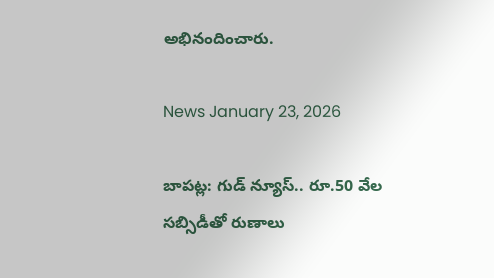అభినందించారు.

News January 23, 2026

బాపట్ల: గుడ్ న్యూస్.. రూ.50 వేల సబ్సిడీతో రుణాలు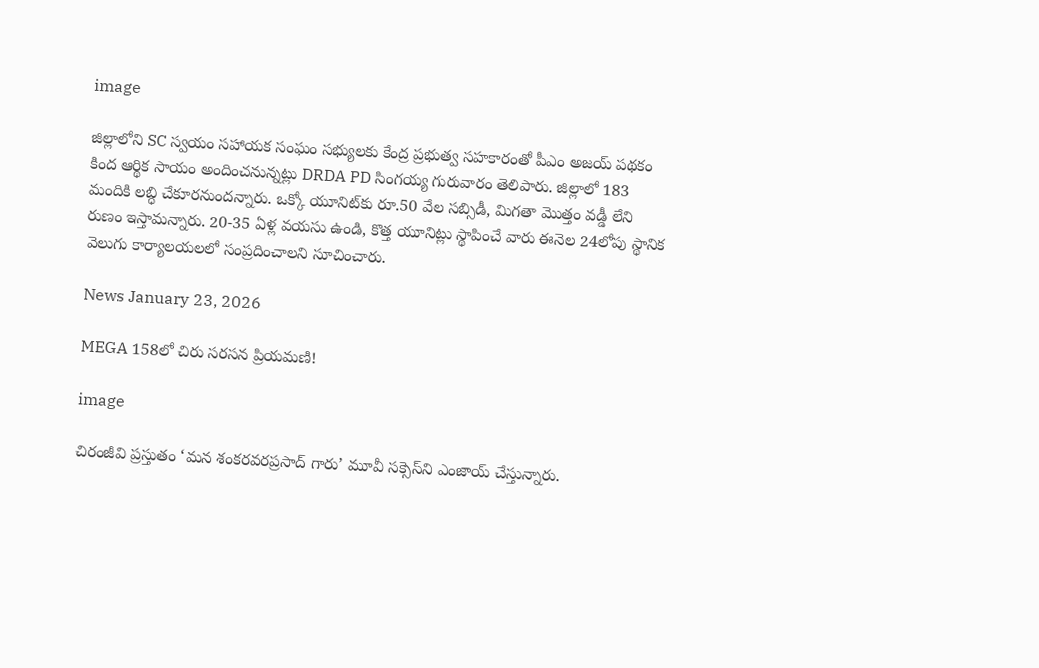image

జిల్లాలోని SC స్వయం సహాయక సంఘం సభ్యులకు కేంద్ర ప్రభుత్వ సహకారంతో పీఎం అజయ్ పథకం కింద ఆర్థిక సాయం అందించనున్నట్లు DRDA PD సింగయ్య గురువారం తెలిపారు. జిల్లాలో 183 మందికి లబ్ధి చేకూరనుందన్నారు. ఒక్కో యూనిట్‌కు రూ.50 వేల సబ్సిడీ, మిగతా మొత్తం వడ్డీ లేని రుణం ఇస్తామన్నారు. 20-35 ఏళ్ల వయసు ఉండి, కొత్త యూనిట్లు స్థాపించే వారు ఈనెల 24లోపు స్థానిక వెలుగు కార్యాలయలలో సంప్రదించాలని సూచించారు.

News January 23, 2026

MEGA 158లో చిరు సరసన ప్రియమణి!

image

చిరంజీవి ప్రస్తుతం ‘మన శంకరవరప్రసాద్ గారు’ మూవీ సక్సెస్‌ని ఎంజాయ్ చేస్తున్నారు.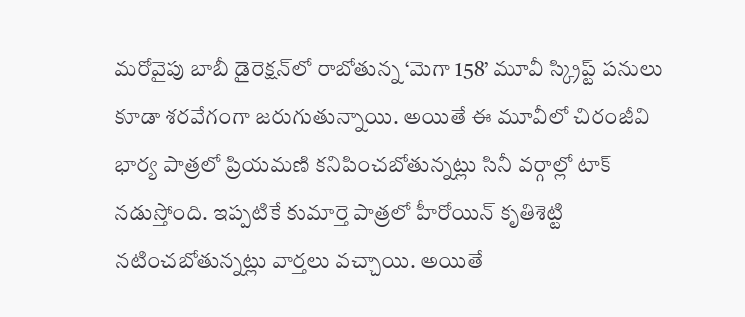మరోవైపు బాబీ డైరెక్షన్‌లో రాబోతున్న ‘మెగా 158’ మూవీ స్క్రిప్ట్ పనులు కూడా శరవేగంగా జరుగుతున్నాయి. అయితే ఈ మూవీలో చిరంజీవి భార్య పాత్రలో ప్రియమణి కనిపించబోతున్నట్లు సినీ వర్గాల్లో టాక్ నడుస్తోంది. ఇప్పటికే కుమార్తె పాత్రలో హీరోయిన్ కృతిశెట్టి నటించబోతున్నట్లు వార్తలు వచ్చాయి. అయితే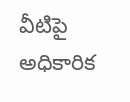వీటిపై అధికారిక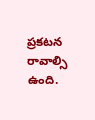ప్రకటన రావాల్సి ఉంది.